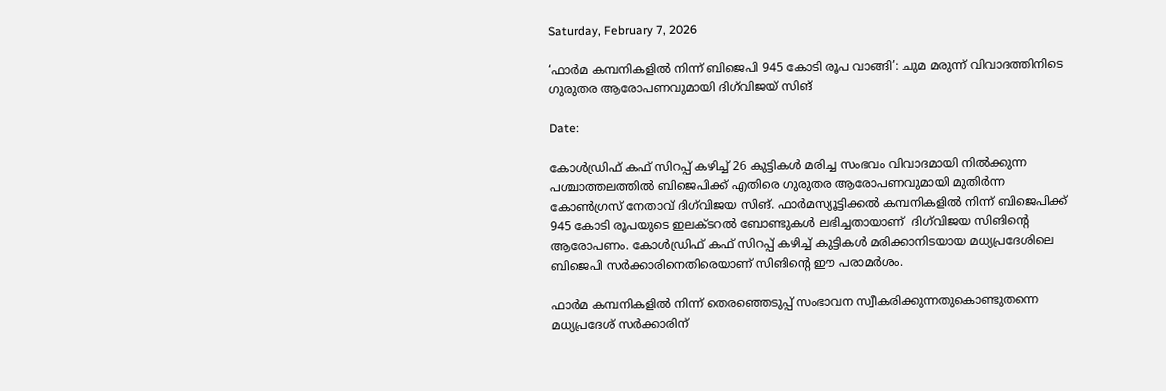Saturday, February 7, 2026

‘ഫാർമ കമ്പനികളിൽ നിന്ന് ബിജെപി 945 കോടി രൂപ വാങ്ങി’: ചുമ മരുന്ന് വിവാദത്തിനിടെ ഗുരുതര ആരോപണവുമായി ദിഗ്‌വിജയ് സിങ്

Date:

കോൾഡ്രിഫ് കഫ് സിറപ്പ് കഴിച്ച് 26 കുട്ടികൾ മരിച്ച സംഭവം വിവാദമായി നിൽക്കുന്ന പശ്ചാത്തലത്തിൽ ബിജെപിക്ക് എതിരെ ഗുരുതര ആരോപണവുമായി മുതിർന്ന കോൺഗ്രസ് നേതാവ് ദിഗ്‌വിജയ സിങ്. ഫാർമസ്യൂട്ടിക്കൽ കമ്പനികളിൽ നിന്ന് ബിജെപിക്ക് 945 കോടി രൂപയുടെ ഇലക്ടറൽ ബോണ്ടുകൾ ലഭിച്ചതായാണ്  ദിഗ്‌വിജയ സിങിൻ്റെ ആരോപണം. കോൾഡ്രിഫ് കഫ് സിറപ്പ് കഴിച്ച് കുട്ടികൾ മരിക്കാനിടയായ മധ്യപ്രദേശിലെ ബിജെപി സർക്കാരിനെതിരെയാണ് സിങിൻ്റെ ഈ പരാമർശം.

ഫാർമ കമ്പനികളിൽ നിന്ന് തെരഞ്ഞെടുപ്പ് സംഭാവന സ്വീകരിക്കുന്നതുകൊണ്ടുതന്നെ മധ്യപ്രദേശ് സർക്കാരിന്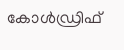കോൾഡ്രിഫ്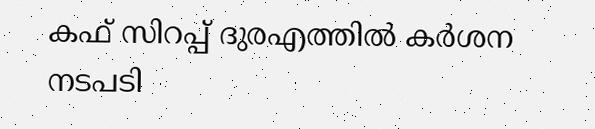കഫ് സിറപ്പ് ദുരഎത്തിൽ കർശന നടപടി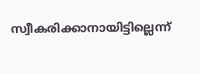സ്വീകരിക്കാനായിട്ടില്ലെന്ന്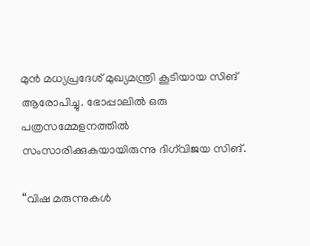മുൻ മധ്യപ്രദേശ് മുഖ്യമന്ത്രി കൂടിയായ സിങ് ആരോപിച്ചു. ഭോപ്പാലിൽ ഒരു പത്രസമ്മേളനത്തിൽ സംസാരിക്കുകയായിരുന്നു ദിഗ്‌വിജയ സിങ്.

“വിഷ മരുന്നുകൾ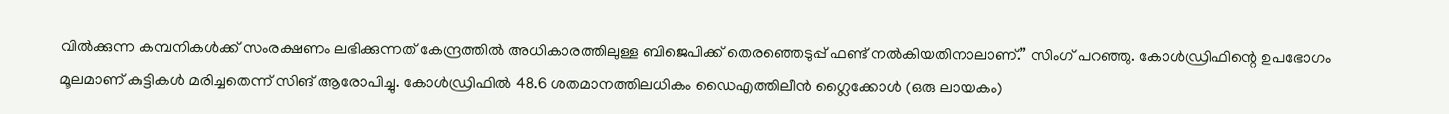വിൽക്കുന്ന കമ്പനികൾക്ക് സംരക്ഷണം ലഭിക്കുന്നത് കേന്ദ്രത്തിൽ അധികാരത്തിലുള്ള ബിജെപിക്ക് തെരഞ്ഞെടുപ്പ് ഫണ്ട് നൽകിയതിനാലാണ്.” സിംഗ് പറഞ്ഞു. കോൾഡ്രിഫിന്റെ ഉപഭോഗം മൂലമാണ് കുട്ടികൾ മരിച്ചതെന്ന് സിങ് ആരോപിച്ചു. കോൾഡ്രിഫിൽ 48.6 ശതമാനത്തിലധികം ഡൈഎത്തിലീൻ ഗ്ലൈക്കോൾ (ഒരു ലായകം)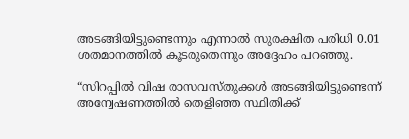അടങ്ങിയിട്ടുണ്ടെന്നും എന്നാൽ സുരക്ഷിത പരിധി 0.01 ശതമാനത്തിൽ കൂടരുതെന്നും അദ്ദേഹം പറഞ്ഞു.

“സിറപ്പിൽ വിഷ രാസവസ്തുക്കൾ അടങ്ങിയിട്ടുണ്ടെന്ന് അന്വേഷണത്തിൽ തെളിഞ്ഞ സ്ഥിതിക്ക്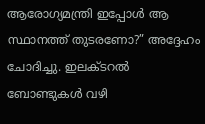ആരോഗ്യമന്ത്രി ഇപ്പോൾ ആ സ്ഥാനത്ത് തുടരണോ?” അദ്ദേഹം ചോദിച്ചു. ഇലക്ടറൽ ബോണ്ടുകൾ വഴി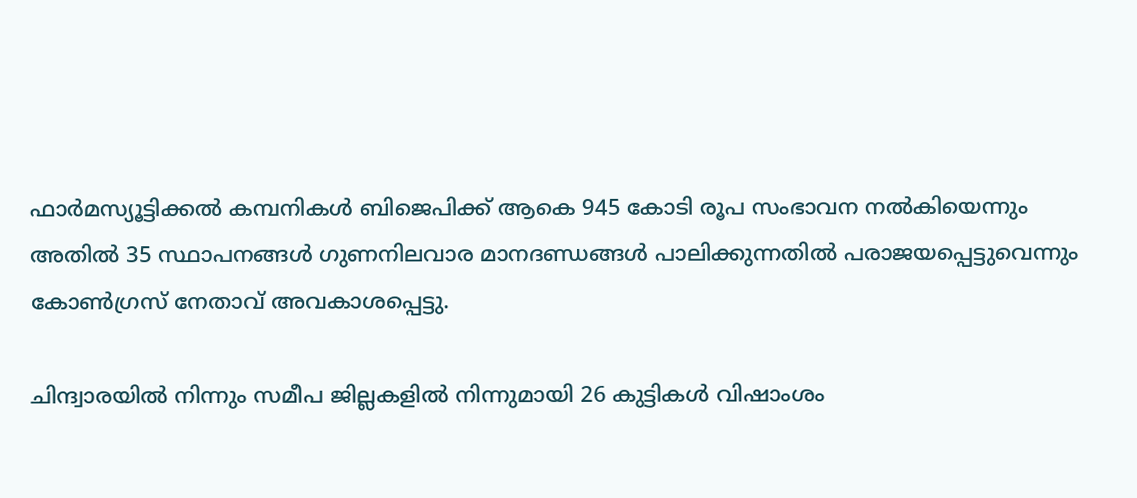ഫാർമസ്യൂട്ടിക്കൽ കമ്പനികൾ ബിജെപിക്ക് ആകെ 945 കോടി രൂപ സംഭാവന നൽകിയെന്നും അതിൽ 35 സ്ഥാപനങ്ങൾ ഗുണനിലവാര മാനദണ്ഡങ്ങൾ പാലിക്കുന്നതിൽ പരാജയപ്പെട്ടുവെന്നും കോൺഗ്രസ് നേതാവ് അവകാശപ്പെട്ടു.

ചിന്ദ്വാരയിൽ നിന്നും സമീപ ജില്ലകളിൽ നിന്നുമായി 26 കുട്ടികൾ വിഷാംശം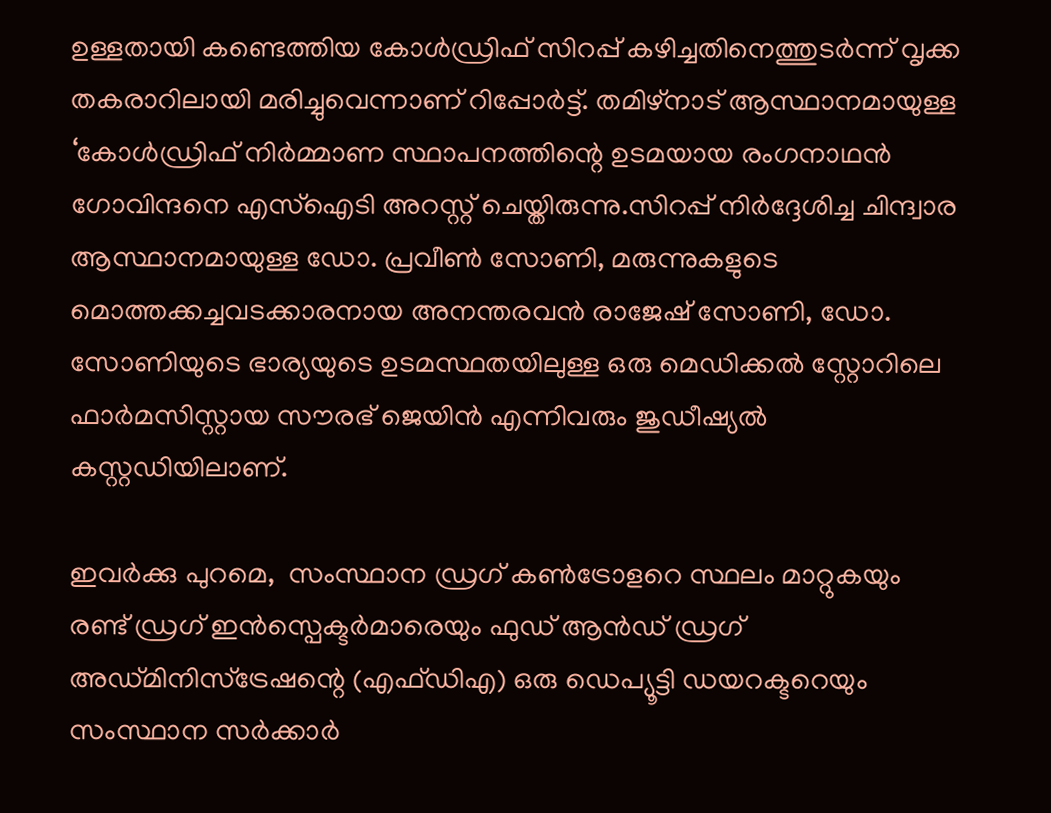ഉള്ളതായി കണ്ടെത്തിയ കോൾഡ്രിഫ് സിറപ്പ് കഴിച്ചതിനെത്തുടർന്ന് വൃക്ക തകരാറിലായി മരിച്ചുവെന്നാണ് റിപ്പോർട്ട്. തമിഴ്നാട് ആസ്ഥാനമായുള്ള ‘കോൾഡ്രിഫ് നിർമ്മാണ സ്ഥാപനത്തിന്റെ ഉടമയായ രംഗനാഥൻ ഗോവിന്ദനെ എസ്ഐടി അറസ്റ്റ് ചെയ്തിരുന്നു.സിറപ്പ് നിർദ്ദേശിച്ച ചിന്ദ്വാര ആസ്ഥാനമായുള്ള ഡോ. പ്രവീൺ സോണി, മരുന്നുകളുടെ മൊത്തക്കച്ചവടക്കാരനായ അനന്തരവൻ രാജേഷ് സോണി, ഡോ. സോണിയുടെ ഭാര്യയുടെ ഉടമസ്ഥതയിലുള്ള ഒരു മെഡിക്കൽ സ്റ്റോറിലെ ഫാർമസിസ്റ്റായ സൗരഭ് ജെയിൻ എന്നിവരും ജുഡീഷ്യൽ കസ്റ്റഡിയിലാണ്.

ഇവർക്കു പുറമെ,  സംസ്ഥാന ഡ്രഗ് കൺട്രോളറെ സ്ഥലം മാറ്റുകയും രണ്ട് ഡ്രഗ് ഇൻസ്പെക്ടർമാരെയും ഫുഡ് ആൻഡ് ഡ്രഗ് അഡ്മിനിസ്ട്രേഷന്റെ (എഫ്ഡിഎ) ഒരു ഡെപ്യൂട്ടി ഡയറക്ടറെയും സംസ്ഥാന സർക്കാർ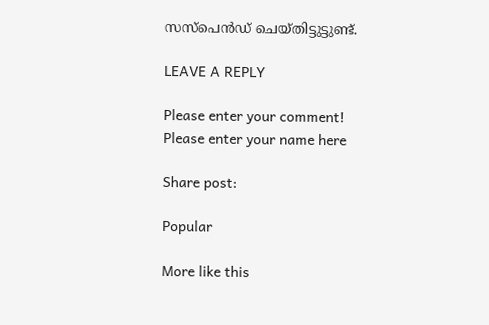സസ്പെൻഡ് ചെയ്തിട്ടുട്ടുണ്ട്.

LEAVE A REPLY

Please enter your comment!
Please enter your name here

Share post:

Popular

More like this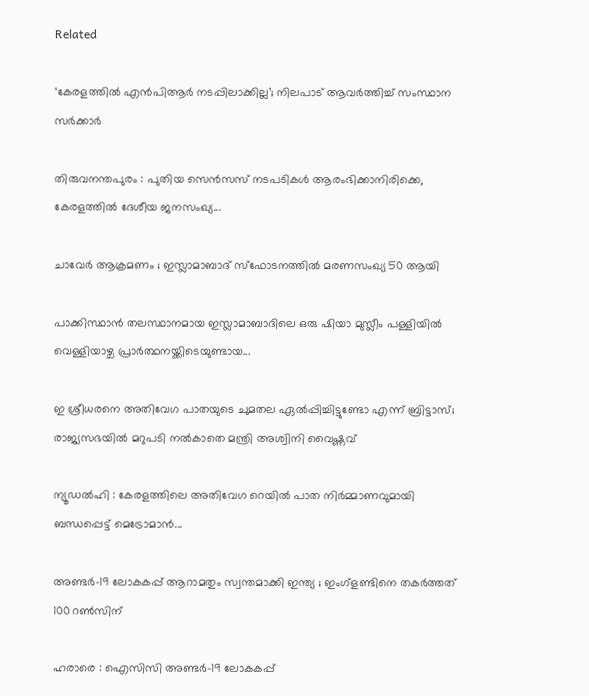Related

‘കേരളത്തിൽ എൻപിആർ നടപ്പിലാക്കില്ല’; നിലപാട് ആവർത്തിച്ച് സംസ്ഥാന സർക്കാർ

തിരുവനന്തപുരം : പുതിയ സെൻസസ് നടപടികൾ ആരംഭിക്കാനിരിക്കെ, കേരളത്തിൽ ദേശീയ ജനസംഖ്യ...

ചാവേർ ആക്രമണം ; ഇസ്ലാമാബാദ് സ്ഫോടനത്തിൽ മരണസംഖ്യ 50 ആയി

പാക്കിസ്ഥാൻ തലസ്ഥാനമായ ഇസ്ലാമാബാദിലെ ഒരു ഷിയാ മുസ്ലീം പള്ളിയിൽ വെള്ളിയാഴ്ച പ്രാർത്ഥനയ്ക്കിടെയുണ്ടായ...

ഇ ശ്രീധരനെ അതിവേഗ പാതയുടെ ചുമതല ഏൽപ്പിച്ചിട്ടുണ്ടോ എന്ന് ബ്രിട്ടാസ്; രാജ്യസഭയിൽ മറുപടി നൽകാതെ മന്ത്രി അശ്വിനി വൈഷ്ണവ്

ന്യൂഡല്‍ഹി : കേരളത്തിലെ അതിവേഗ റെയിൽ പാത നിർമ്മാണവുമായി ബന്ധപ്പെട്ട് മെട്രോമാൻ...

അണ്ടർ-19 ലോകകപ്പ് ആറാമതും സ്വന്തമാക്കി ഇന്ത്യ ; ഇംഗ്ളണ്ടിനെ തകർത്തത് 100 റൺസിന്

ഹരാരെ : ഐസിസി അണ്ടർ-19 ലോകകപ്പ്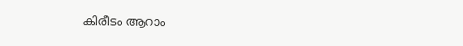കിരീടം ആറാം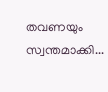തവണയും സ്വന്തമാക്കി...